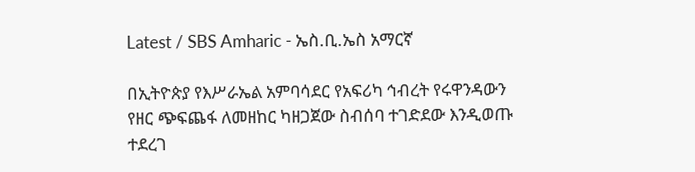Latest / SBS Amharic - ኤስ.ቢ.ኤስ አማርኛ

በኢትዮጵያ የእሥራኤል አምባሳደር የአፍሪካ ኅብረት የሩዋንዳውን የዘር ጭፍጨፋ ለመዘከር ካዘጋጀው ስብሰባ ተገድደው እንዲወጡ ተደረገ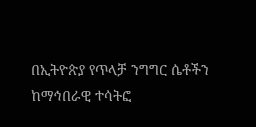በኢትዮጵያ የጥላቻ ንግግር ሴቶችን ከማኅበራዊ ተሳትፎ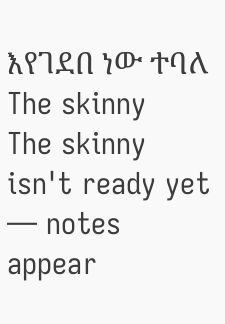እየገደበ ነው ተባለ
The skinny
The skinny isn't ready yet — notes appear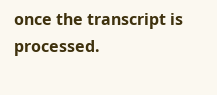once the transcript is processed.